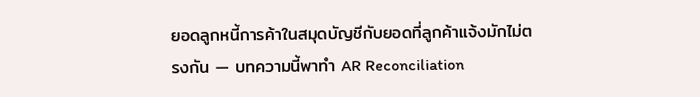ยอดลูกหนี้การค้าในสมุดบัญชีกับยอดที่ลูกค้าแจ้งมักไม่ตรงกัน — บทความนี้พาทำ AR Reconciliation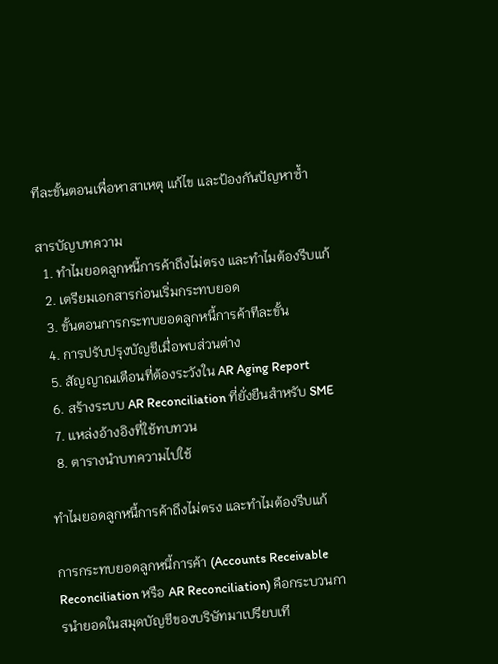ทีละขั้นตอนเพื่อหาสาเหตุ แก้ไข และป้องกันปัญหาซ้ำ

สารบัญบทความ
  1. ทำไมยอดลูกหนี้การค้าถึงไม่ตรง และทำไมต้องรีบแก้
  2. เตรียมเอกสารก่อนเริ่มกระทบยอด
  3. ขั้นตอนการกระทบยอดลูกหนี้การค้าทีละขั้น
  4. การปรับปรุงบัญชีเมื่อพบส่วนต่าง
  5. สัญญาณเตือนที่ต้องระวังใน AR Aging Report
  6. สร้างระบบ AR Reconciliation ที่ยั่งยืนสำหรับ SME
  7. แหล่งอ้างอิงที่ใช้ทบทวน
  8. ตารางนำบทความไปใช้

ทำไมยอดลูกหนี้การค้าถึงไม่ตรง และทำไมต้องรีบแก้

การกระทบยอดลูกหนี้การค้า (Accounts Receivable Reconciliation หรือ AR Reconciliation) คือกระบวนการนำยอดในสมุดบัญชีของบริษัทมาเปรียบเที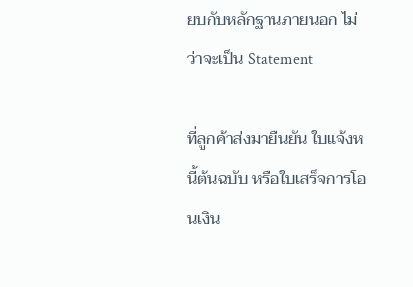ยบกับหลักฐานภายนอก ไม่ว่าจะเป็น Statement

ที่ลูกค้าส่งมายืนยัน ใบแจ้งหนี้ต้นฉบับ หรือใบเสร็จการโอนเงิน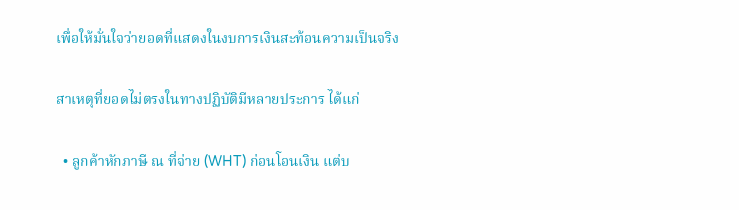เพื่อให้มั่นใจว่ายอดที่แสดงในงบการเงินสะท้อนความเป็นจริง

สาเหตุที่ยอดไม่ตรงในทางปฏิบัติมีหลายประการ ได้แก่

  • ลูกค้าหักภาษี ณ ที่จ่าย (WHT) ก่อนโอนเงิน แต่บ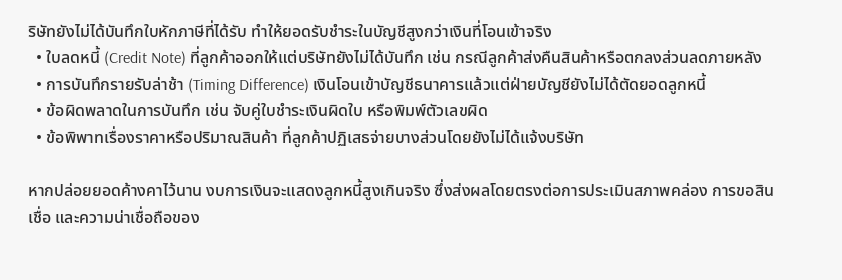ริษัทยังไม่ได้บันทึกใบหักภาษีที่ได้รับ ทำให้ยอดรับชำระในบัญชีสูงกว่าเงินที่โอนเข้าจริง
  • ใบลดหนี้ (Credit Note) ที่ลูกค้าออกให้แต่บริษัทยังไม่ได้บันทึก เช่น กรณีลูกค้าส่งคืนสินค้าหรือตกลงส่วนลดภายหลัง
  • การบันทึกรายรับล่าช้า (Timing Difference) เงินโอนเข้าบัญชีธนาคารแล้วแต่ฝ่ายบัญชียังไม่ได้ตัดยอดลูกหนี้
  • ข้อผิดพลาดในการบันทึก เช่น จับคู่ใบชำระเงินผิดใบ หรือพิมพ์ตัวเลขผิด
  • ข้อพิพาทเรื่องราคาหรือปริมาณสินค้า ที่ลูกค้าปฏิเสธจ่ายบางส่วนโดยยังไม่ได้แจ้งบริษัท

หากปล่อยยอดค้างคาไว้นาน งบการเงินจะแสดงลูกหนี้สูงเกินจริง ซึ่งส่งผลโดยตรงต่อการประเมินสภาพคล่อง การขอสินเชื่อ และความน่าเชื่อถือของ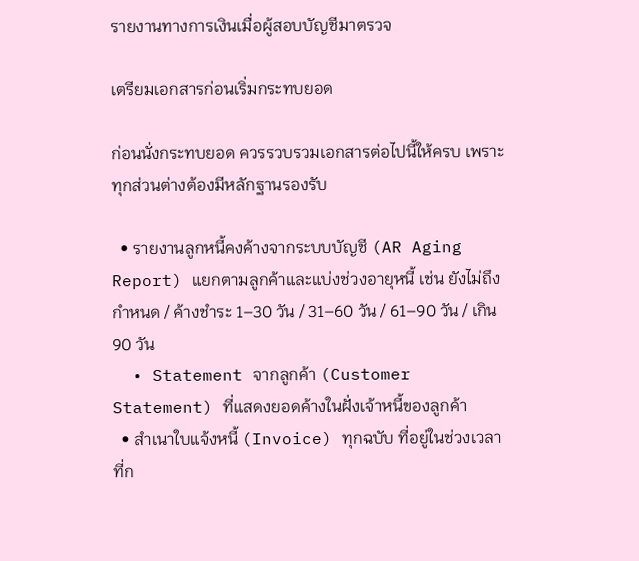รายงานทางการเงินเมื่อผู้สอบบัญชีมาตรวจ

เตรียมเอกสารก่อนเริ่มกระทบยอด

ก่อนนั่งกระทบยอด ควรรวบรวมเอกสารต่อไปนี้ให้ครบ เพราะทุกส่วนต่างต้องมีหลักฐานรองรับ

  • รายงานลูกหนี้คงค้างจากระบบบัญชี (AR Aging Report) แยกตามลูกค้าและแบ่งช่วงอายุหนี้ เช่น ยังไม่ถึงกำหนด / ค้างชำระ 1–30 วัน / 31–60 วัน / 61–90 วัน / เกิน 90 วัน
  • Statement จากลูกค้า (Customer Statement) ที่แสดงยอดค้างในฝั่งเจ้าหนี้ของลูกค้า
  • สำเนาใบแจ้งหนี้ (Invoice) ทุกฉบับ ที่อยู่ในช่วงเวลาที่ก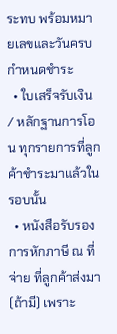ระทบ พร้อมหมายเลขและวันครบกำหนดชำระ
  • ใบเสร็จรับเงิน / หลักฐานการโอน ทุกรายการที่ลูกค้าชำระมาแล้วในรอบนั้น
  • หนังสือรับรองการหักภาษี ณ ที่จ่าย ที่ลูกค้าส่งมา (ถ้ามี) เพราะ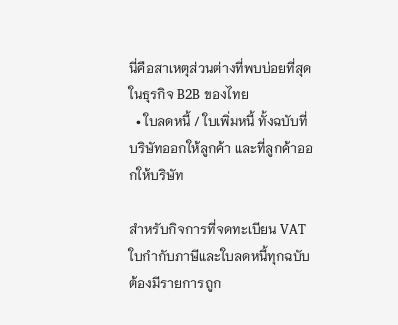นี่คือสาเหตุส่วนต่างที่พบบ่อยที่สุดในธุรกิจ B2B ของไทย
  • ใบลดหนี้ / ใบเพิ่มหนี้ ทั้งฉบับที่บริษัทออกให้ลูกค้า และที่ลูกค้าออกให้บริษัท

สำหรับกิจการที่จดทะเบียน VAT ใบกำกับภาษีและใบลดหนี้ทุกฉบับต้องมีรายการถูก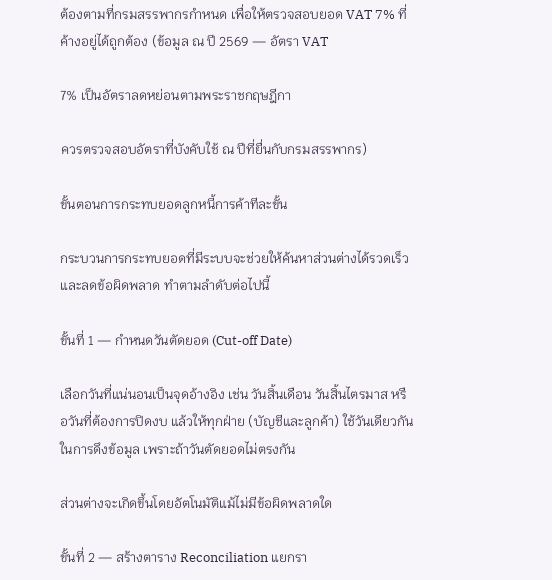ต้องตามที่กรมสรรพากรกำหนด เพื่อให้ตรวจสอบยอด VAT 7% ที่ค้างอยู่ได้ถูกต้อง (ข้อมูล ณ ปี 2569 — อัตรา VAT

7% เป็นอัตราลดหย่อนตามพระราชกฤษฎีกา

ควรตรวจสอบอัตราที่บังคับใช้ ณ ปีที่ยื่นกับกรมสรรพากร)

ขั้นตอนการกระทบยอดลูกหนี้การค้าทีละขั้น

กระบวนการกระทบยอดที่มีระบบจะช่วยให้ค้นหาส่วนต่างได้รวดเร็วและลดข้อผิดพลาด ทำตามลำดับต่อไปนี้

ขั้นที่ 1 — กำหนดวันตัดยอด (Cut-off Date)

เลือกวันที่แน่นอนเป็นจุดอ้างอิง เช่น วันสิ้นเดือน วันสิ้นไตรมาส หรือวันที่ต้องการปิดงบ แล้วให้ทุกฝ่าย (บัญชีและลูกค้า) ใช้วันเดียวกันในการดึงข้อมูล เพราะถ้าวันตัดยอดไม่ตรงกัน

ส่วนต่างจะเกิดขึ้นโดยอัตโนมัติแม้ไม่มีข้อผิดพลาดใด

ขั้นที่ 2 — สร้างตาราง Reconciliation แยกรา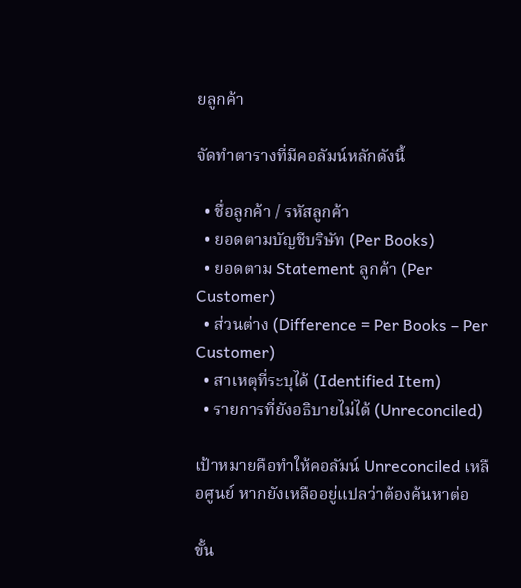ยลูกค้า

จัดทำตารางที่มีคอลัมน์หลักดังนี้

  • ชื่อลูกค้า / รหัสลูกค้า
  • ยอดตามบัญชีบริษัท (Per Books)
  • ยอดตาม Statement ลูกค้า (Per Customer)
  • ส่วนต่าง (Difference = Per Books – Per Customer)
  • สาเหตุที่ระบุได้ (Identified Item)
  • รายการที่ยังอธิบายไม่ได้ (Unreconciled)

เป้าหมายคือทำให้คอลัมน์ Unreconciled เหลือศูนย์ หากยังเหลืออยู่แปลว่าต้องค้นหาต่อ

ขั้น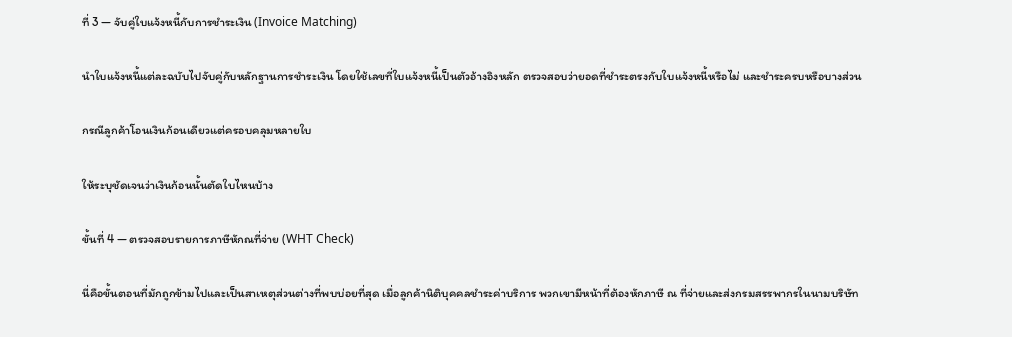ที่ 3 — จับคู่ใบแจ้งหนี้กับการชำระเงิน (Invoice Matching)

นำใบแจ้งหนี้แต่ละฉบับไปจับคู่กับหลักฐานการชำระเงิน โดยใช้เลขที่ใบแจ้งหนี้เป็นตัวอ้างอิงหลัก ตรวจสอบว่ายอดที่ชำระตรงกับใบแจ้งหนี้หรือไม่ และชำระครบหรือบางส่วน

กรณีลูกค้าโอนเงินก้อนเดียวแต่ครอบคลุมหลายใบ

ให้ระบุชัดเจนว่าเงินก้อนนั้นตัดใบไหนบ้าง

ขั้นที่ 4 — ตรวจสอบรายการภาษีหักณที่จ่าย (WHT Check)

นี่คือขั้นตอนที่มักถูกข้ามไปและเป็นสาเหตุส่วนต่างที่พบบ่อยที่สุด เมื่อลูกค้านิติบุคคลชำระค่าบริการ พวกเขามีหน้าที่ต้องหักภาษี ณ ที่จ่ายและส่งกรมสรรพากรในนามบริษัท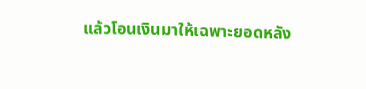แล้วโอนเงินมาให้เฉพาะยอดหลัง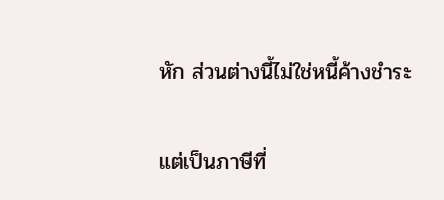หัก ส่วนต่างนี้ไม่ใช่หนี้ค้างชำระ

แต่เป็นภาษีที่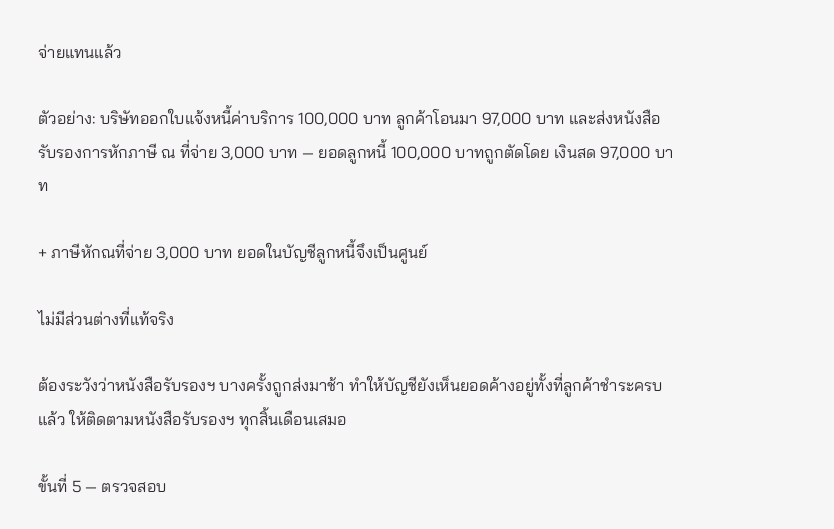จ่ายแทนแล้ว

ตัวอย่าง: บริษัทออกใบแจ้งหนี้ค่าบริการ 100,000 บาท ลูกค้าโอนมา 97,000 บาท และส่งหนังสือรับรองการหักภาษี ณ ที่จ่าย 3,000 บาท — ยอดลูกหนี้ 100,000 บาทถูกตัดโดย เงินสด 97,000 บาท

+ ภาษีหักณที่จ่าย 3,000 บาท ยอดในบัญชีลูกหนี้จึงเป็นศูนย์

ไม่มีส่วนต่างที่แท้จริง

ต้องระวังว่าหนังสือรับรองฯ บางครั้งถูกส่งมาช้า ทำให้บัญชียังเห็นยอดค้างอยู่ทั้งที่ลูกค้าชำระครบแล้ว ให้ติดตามหนังสือรับรองฯ ทุกสิ้นเดือนเสมอ

ขั้นที่ 5 — ตรวจสอบ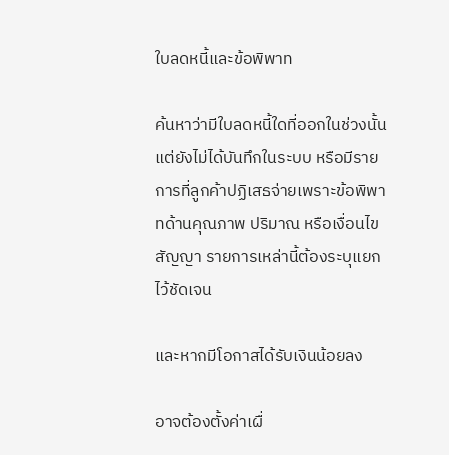ใบลดหนี้และข้อพิพาท

ค้นหาว่ามีใบลดหนี้ใดที่ออกในช่วงนั้นแต่ยังไม่ได้บันทึกในระบบ หรือมีรายการที่ลูกค้าปฏิเสธจ่ายเพราะข้อพิพาทด้านคุณภาพ ปริมาณ หรือเงื่อนไขสัญญา รายการเหล่านี้ต้องระบุแยกไว้ชัดเจน

และหากมีโอกาสได้รับเงินน้อยลง

อาจต้องตั้งค่าเผื่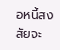อหนี้สงสัยจะ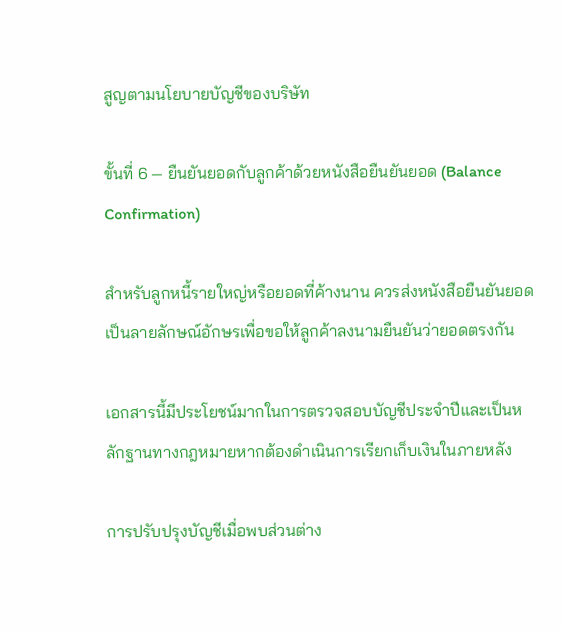สูญตามนโยบายบัญชีของบริษัท

ขั้นที่ 6 — ยืนยันยอดกับลูกค้าด้วยหนังสือยืนยันยอด (Balance Confirmation)

สำหรับลูกหนี้รายใหญ่หรือยอดที่ค้างนาน ควรส่งหนังสือยืนยันยอดเป็นลายลักษณ์อักษรเพื่อขอให้ลูกค้าลงนามยืนยันว่ายอดตรงกัน

เอกสารนี้มีประโยชน์มากในการตรวจสอบบัญชีประจำปีและเป็นหลักฐานทางกฎหมายหากต้องดำเนินการเรียกเก็บเงินในภายหลัง

การปรับปรุงบัญชีเมื่อพบส่วนต่าง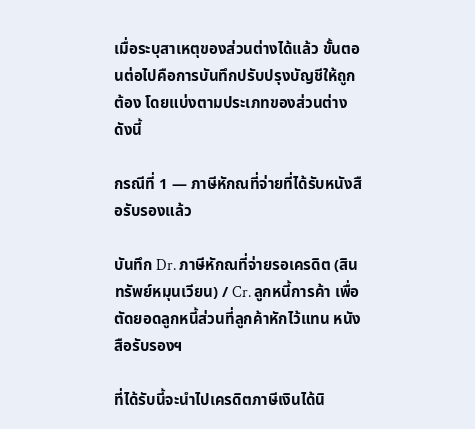เมื่อระบุสาเหตุของส่วนต่างได้แล้ว ขั้นตอนต่อไปคือการบันทึกปรับปรุงบัญชีให้ถูกต้อง โดยแบ่งตามประเภทของส่วนต่างดังนี้

กรณีที่ 1 — ภาษีหักณที่จ่ายที่ได้รับหนังสือรับรองแล้ว

บันทึก Dr. ภาษีหักณที่จ่ายรอเครดิต (สินทรัพย์หมุนเวียน) / Cr. ลูกหนี้การค้า เพื่อตัดยอดลูกหนี้ส่วนที่ลูกค้าหักไว้แทน หนังสือรับรองฯ

ที่ได้รับนี้จะนำไปเครดิตภาษีเงินได้นิ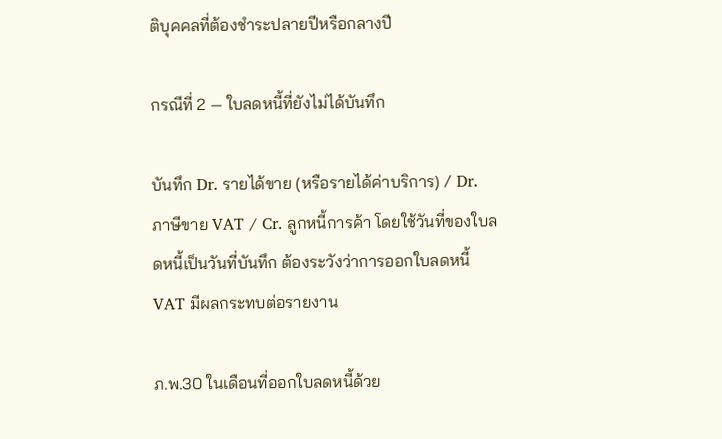ติบุคคลที่ต้องชำระปลายปีหรือกลางปี

กรณีที่ 2 — ใบลดหนี้ที่ยังไม่ได้บันทึก

บันทึก Dr. รายได้ขาย (หรือรายได้ค่าบริการ) / Dr. ภาษีขาย VAT / Cr. ลูกหนี้การค้า โดยใช้วันที่ของใบลดหนี้เป็นวันที่บันทึก ต้องระวังว่าการออกใบลดหนี้ VAT มีผลกระทบต่อรายงาน

ภ.พ.30 ในเดือนที่ออกใบลดหนี้ด้วย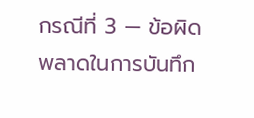กรณีที่ 3 — ข้อผิดพลาดในการบันทึก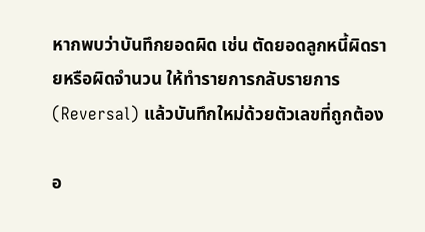หากพบว่าบันทึกยอดผิด เช่น ตัดยอดลูกหนี้ผิดรายหรือผิดจำนวน ให้ทำรายการกลับรายการ (Reversal) แล้วบันทึกใหม่ด้วยตัวเลขที่ถูกต้อง

อ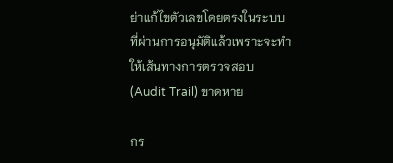ย่าแก้ไขตัวเลขโดยตรงในระบบที่ผ่านการอนุมัติแล้วเพราะจะทำให้เส้นทางการตรวจสอบ (Audit Trail) ขาดหาย

กร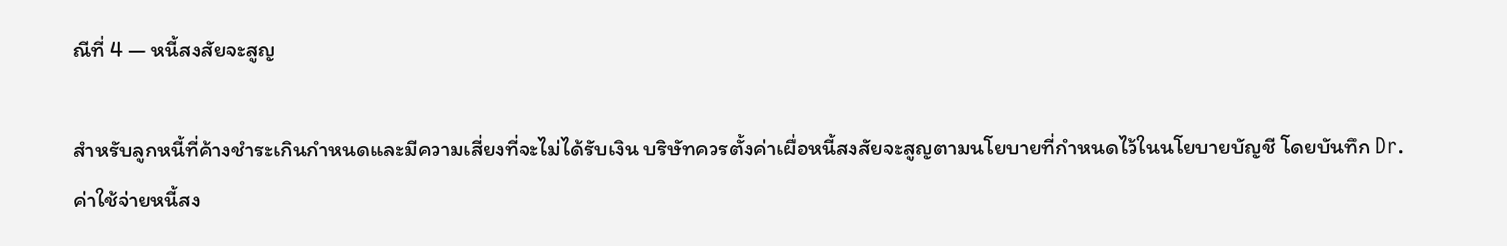ณีที่ 4 — หนี้สงสัยจะสูญ

สำหรับลูกหนี้ที่ค้างชำระเกินกำหนดและมีความเสี่ยงที่จะไม่ได้รับเงิน บริษัทควรตั้งค่าเผื่อหนี้สงสัยจะสูญตามนโยบายที่กำหนดไว้ในนโยบายบัญชี โดยบันทึก Dr. ค่าใช้จ่ายหนี้สง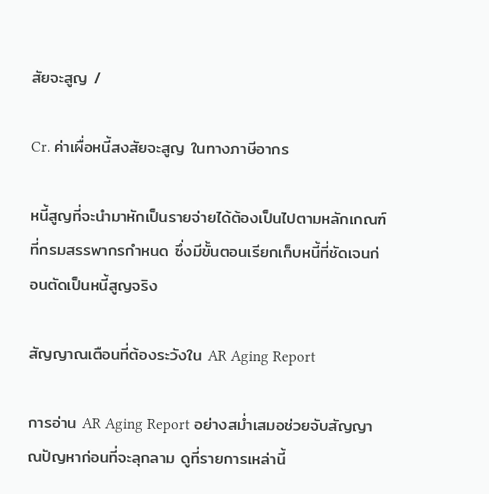สัยจะสูญ /

Cr. ค่าเผื่อหนี้สงสัยจะสูญ ในทางภาษีอากร

หนี้สูญที่จะนำมาหักเป็นรายจ่ายได้ต้องเป็นไปตามหลักเกณฑ์ที่กรมสรรพากรกำหนด ซึ่งมีขั้นตอนเรียกเก็บหนี้ที่ชัดเจนก่อนตัดเป็นหนี้สูญจริง

สัญญาณเตือนที่ต้องระวังใน AR Aging Report

การอ่าน AR Aging Report อย่างสม่ำเสมอช่วยจับสัญญาณปัญหาก่อนที่จะลุกลาม ดูที่รายการเหล่านี้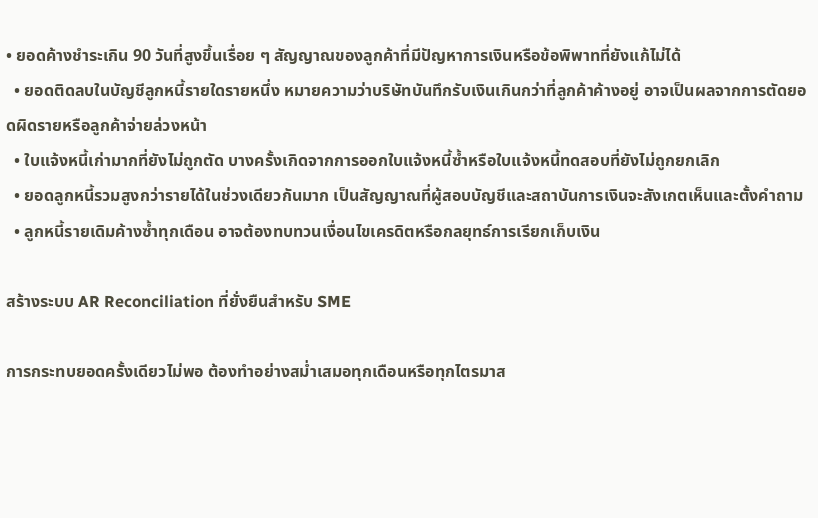• ยอดค้างชำระเกิน 90 วันที่สูงขึ้นเรื่อย ๆ สัญญาณของลูกค้าที่มีปัญหาการเงินหรือข้อพิพาทที่ยังแก้ไม่ได้
  • ยอดติดลบในบัญชีลูกหนี้รายใดรายหนึ่ง หมายความว่าบริษัทบันทึกรับเงินเกินกว่าที่ลูกค้าค้างอยู่ อาจเป็นผลจากการตัดยอดผิดรายหรือลูกค้าจ่ายล่วงหน้า
  • ใบแจ้งหนี้เก่ามากที่ยังไม่ถูกตัด บางครั้งเกิดจากการออกใบแจ้งหนี้ซ้ำหรือใบแจ้งหนี้ทดสอบที่ยังไม่ถูกยกเลิก
  • ยอดลูกหนี้รวมสูงกว่ารายได้ในช่วงเดียวกันมาก เป็นสัญญาณที่ผู้สอบบัญชีและสถาบันการเงินจะสังเกตเห็นและตั้งคำถาม
  • ลูกหนี้รายเดิมค้างซ้ำทุกเดือน อาจต้องทบทวนเงื่อนไขเครดิตหรือกลยุทธ์การเรียกเก็บเงิน

สร้างระบบ AR Reconciliation ที่ยั่งยืนสำหรับ SME

การกระทบยอดครั้งเดียวไม่พอ ต้องทำอย่างสม่ำเสมอทุกเดือนหรือทุกไตรมาส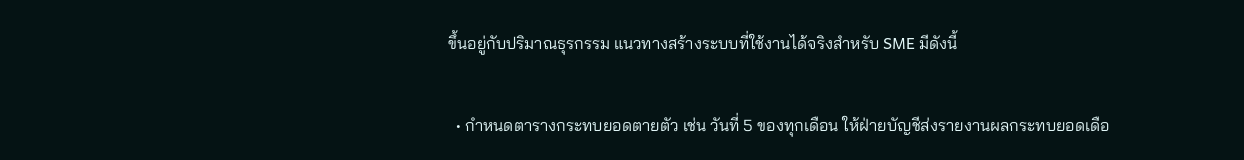ขึ้นอยู่กับปริมาณธุรกรรม แนวทางสร้างระบบที่ใช้งานได้จริงสำหรับ SME มีดังนี้

  • กำหนดตารางกระทบยอดตายตัว เช่น วันที่ 5 ของทุกเดือน ให้ฝ่ายบัญชีส่งรายงานผลกระทบยอดเดือ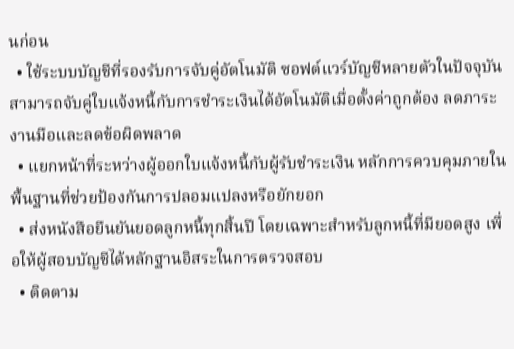นก่อน
  • ใช้ระบบบัญชีที่รองรับการจับคู่อัตโนมัติ ซอฟต์แวร์บัญชีหลายตัวในปัจจุบันสามารถจับคู่ใบแจ้งหนี้กับการชำระเงินได้อัตโนมัติเมื่อตั้งค่าถูกต้อง ลดภาระงานมือและลดข้อผิดพลาด
  • แยกหน้าที่ระหว่างผู้ออกใบแจ้งหนี้กับผู้รับชำระเงิน หลักการควบคุมภายในพื้นฐานที่ช่วยป้องกันการปลอมแปลงหรือยักยอก
  • ส่งหนังสือยืนยันยอดลูกหนี้ทุกสิ้นปี โดยเฉพาะสำหรับลูกหนี้ที่มียอดสูง เพื่อให้ผู้สอบบัญชีได้หลักฐานอิสระในการตรวจสอบ
  • ติดตาม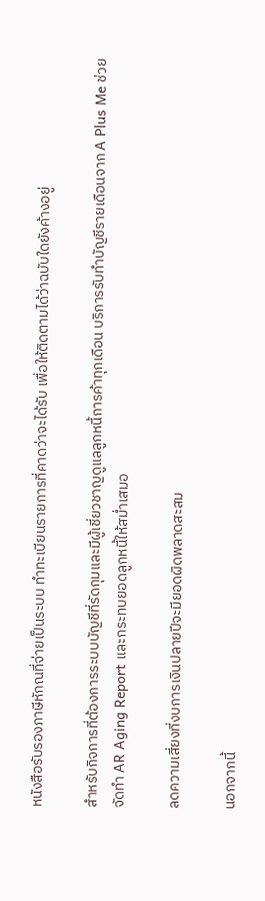หนังสือรับรองภาษีหักณที่จ่ายเป็นระบบ ทำทะเบียนรายการที่คาดว่าจะได้รับ เพื่อให้ติดตามได้ว่าฉบับใดยังค้างอยู่

สำหรับกิจการที่ต้องการระบบบัญชีที่รัดกุมและมีผู้เชี่ยวชาญดูแลลูกหนี้การค้าทุกเดือน บริการรับทำบัญชีรายเดือนจาก A Plus Me ช่วยจัดทำ AR Aging Report และกระทบยอดลูกหนี้ให้สม่ำเสมอ

ลดความเสี่ยงที่งบการเงินปลายปีจะมียอดผิดพลาดสะสม

นอกจากนี้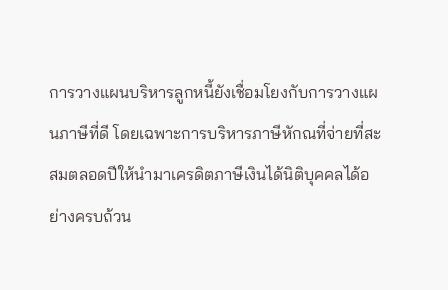การวางแผนบริหารลูกหนี้ยังเชื่อมโยงกับการวางแผนภาษีที่ดี โดยเฉพาะการบริหารภาษีหักณที่จ่ายที่สะสมตลอดปีให้นำมาเครดิตภาษีเงินได้นิติบุคคลได้อย่างครบถ้วน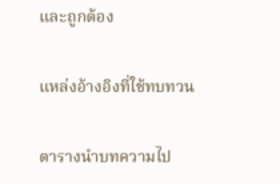และถูกต้อง

แหล่งอ้างอิงที่ใช้ทบทวน

ตารางนำบทความไป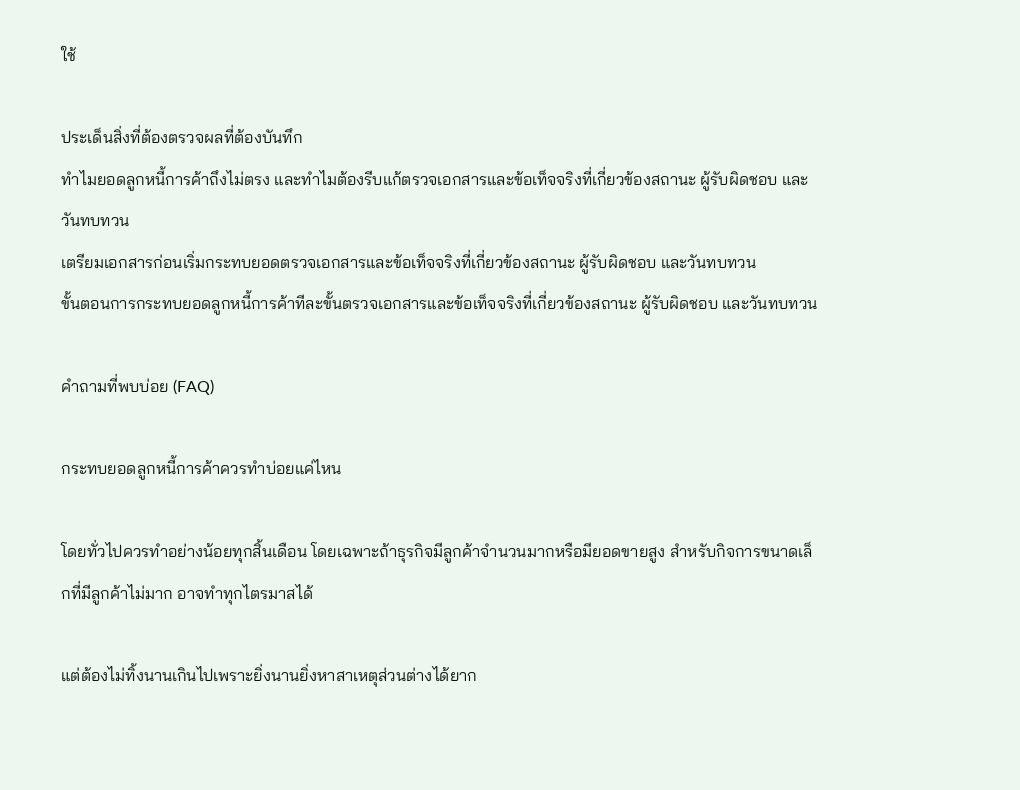ใช้

ประเด็นสิ่งที่ต้องตรวจผลที่ต้องบันทึก
ทำไมยอดลูกหนี้การค้าถึงไม่ตรง และทำไมต้องรีบแก้ตรวจเอกสารและข้อเท็จจริงที่เกี่ยวข้องสถานะ ผู้รับผิดชอบ และวันทบทวน
เตรียมเอกสารก่อนเริ่มกระทบยอดตรวจเอกสารและข้อเท็จจริงที่เกี่ยวข้องสถานะ ผู้รับผิดชอบ และวันทบทวน
ขั้นตอนการกระทบยอดลูกหนี้การค้าทีละขั้นตรวจเอกสารและข้อเท็จจริงที่เกี่ยวข้องสถานะ ผู้รับผิดชอบ และวันทบทวน

คำถามที่พบบ่อย (FAQ)

กระทบยอดลูกหนี้การค้าควรทำบ่อยแค่ไหน

โดยทั่วไปควรทำอย่างน้อยทุกสิ้นเดือน โดยเฉพาะถ้าธุรกิจมีลูกค้าจำนวนมากหรือมียอดขายสูง สำหรับกิจการขนาดเล็กที่มีลูกค้าไม่มาก อาจทำทุกไตรมาสได้

แต่ต้องไม่ทิ้งนานเกินไปเพราะยิ่งนานยิ่งหาสาเหตุส่วนต่างได้ยาก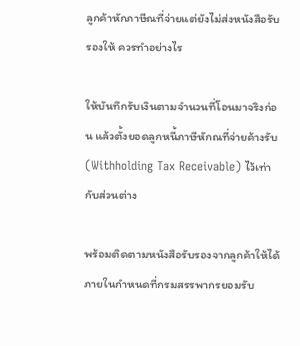ลูกค้าหักภาษีณที่จ่ายแต่ยังไม่ส่งหนังสือรับรองให้ ควรทำอย่างไร

ให้บันทึกรับเงินตามจำนวนที่โอนมาจริงก่อน แล้วตั้งยอดลูกหนี้ภาษีหักณที่จ่ายค้างรับ (Withholding Tax Receivable) ไว้เท่ากับส่วนต่าง

พร้อมติดตามหนังสือรับรองจากลูกค้าให้ได้ภายในกำหนดที่กรมสรรพากรยอมรับ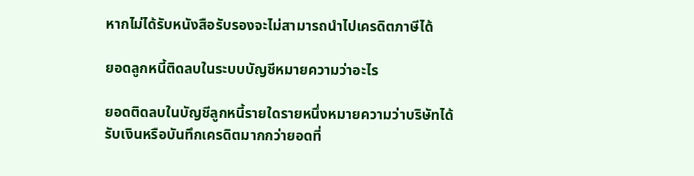หากไม่ได้รับหนังสือรับรองจะไม่สามารถนำไปเครดิตภาษีได้

ยอดลูกหนี้ติดลบในระบบบัญชีหมายความว่าอะไร

ยอดติดลบในบัญชีลูกหนี้รายใดรายหนึ่งหมายความว่าบริษัทได้รับเงินหรือบันทึกเครดิตมากกว่ายอดที่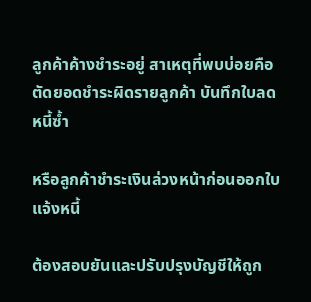ลูกค้าค้างชำระอยู่ สาเหตุที่พบบ่อยคือตัดยอดชำระผิดรายลูกค้า บันทึกใบลดหนี้ซ้ำ

หรือลูกค้าชำระเงินล่วงหน้าก่อนออกใบแจ้งหนี้

ต้องสอบยันและปรับปรุงบัญชีให้ถูก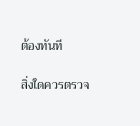ต้องทันที

สิ่งใดควรตรวจ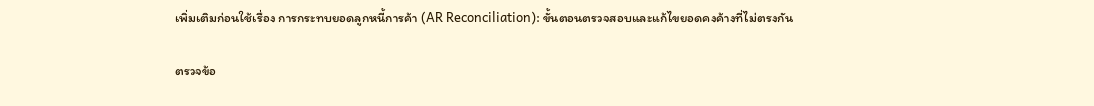เพิ่มเติมก่อนใช้เรื่อง การกระทบยอดลูกหนี้การค้า (AR Reconciliation): ขั้นตอนตรวจสอบและแก้ไขยอดคงค้างที่ไม่ตรงกัน

ตรวจข้อ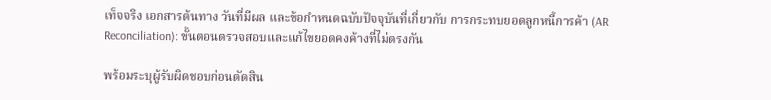เท็จจริง เอกสารต้นทาง วันที่มีผล และข้อกำหนดฉบับปัจจุบันที่เกี่ยวกับ การกระทบยอดลูกหนี้การค้า (AR Reconciliation): ขั้นตอนตรวจสอบและแก้ไขยอดคงค้างที่ไม่ตรงกัน

พร้อมระบุผู้รับผิดชอบก่อนตัดสิน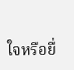ใจหรือยื่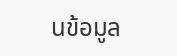นข้อมูล